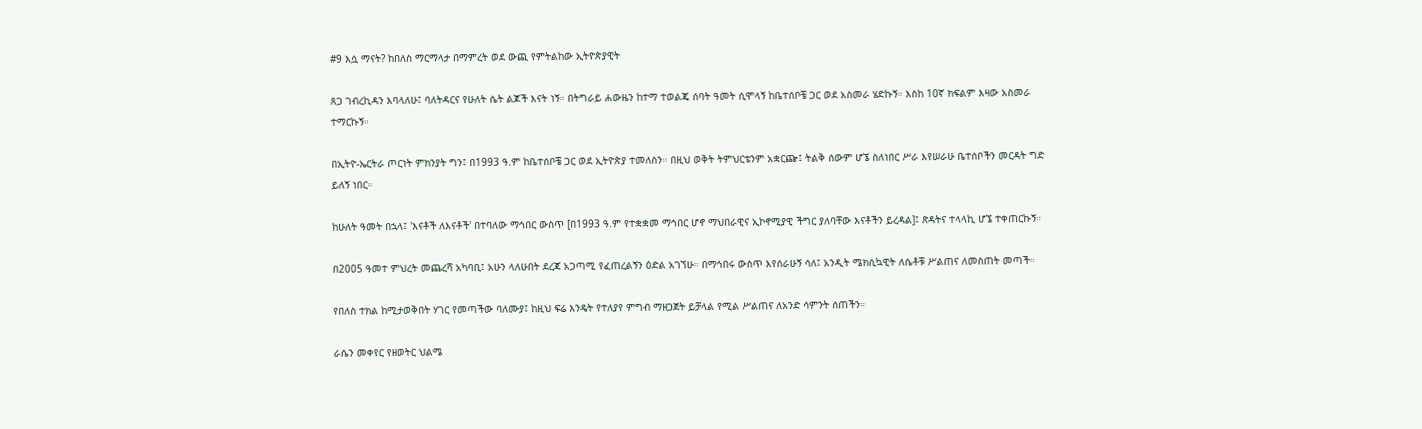#9 እሷ ማናት? ከበለስ ማርማላታ በማምረት ወደ ውጪ የምትልከው ኢትዮጵያዊት

ጸጋ ገብረኪዳን እባላለሁ፤ ባለትዳርና የሁለት ሴት ልጆች እናት ነኝ። በትግራይ ሐውዜን ከተማ ተወልጄ ሰባት ዓመት ሲሞላኝ ከቤተሰቦቼ ጋር ወደ አስመራ ሄድኩኝ። እስከ 10ኛ ክፍልም እዛው አስመራ ተማርኩኝ።

በኢትዮ-ኤርትራ ጦርነት ምክንያት ግን፤ በ1993 ዓ.ም ከቤተሰቦቼ ጋር ወደ ኢትዮጵያ ተመለስን። በዚህ ወቅት ትምህርቴንም አቋርጬ፤ ትልቅ ሰውም ሆኜ ስለነበር ሥራ እየሠራሁ ቤተሰቦችን መርዳት ግድ ይለኝ ነበር።

ከሁለት ዓመት በኋላ፤ 'እናቶች ለእናቶች' በተባለው ማኅበር ውስጥ [በ1993 ዓ.ም የተቋቋመ ማኅበር ሆኖ ማህበራዊና ኢኮኖሚያዊ ችግር ያለባቸው እናቶችን ይረዳል]፤ ጽዳትና ተላላኪ ሆኜ ተቀጠርኩኝ።

በ2005 ዓመተ ምህረት መጨረሻ አካባቢ፤ አሁን ላለሁበት ደረጃ አጋጣሚ የፈጠረልኝን ዕድል አገኘሁ። በማኅበሩ ውስጥ እየሰራሁኝ ሳለ፤ አንዲት ሜክሲኳዊት ለሴቶቹ ሥልጠና ለመስጠት መጣች።

የበለስ ተክል ከሚታወቅበት ሃገር የመጣችው ባለሙያ፤ ከዚህ ፍሬ እንዴት የተለያየ ምግብ ማዘጋጀት ይቻላል የሚል ሥልጠና ለአንድ ሳምንት ሰጠችን።

ራሴን መቀየር የዘወትር ህልሜ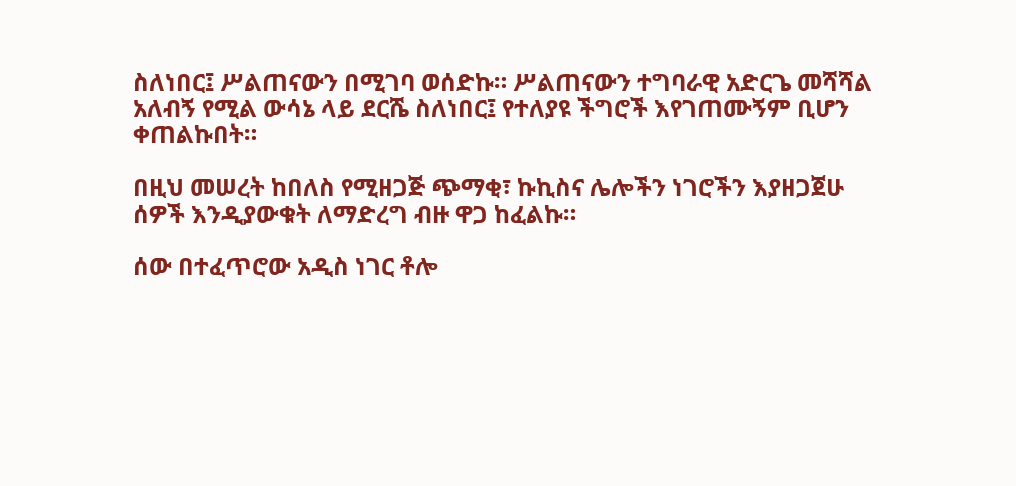ስለነበር፤ ሥልጠናውን በሚገባ ወሰድኩ። ሥልጠናውን ተግባራዊ አድርጌ መሻሻል አለብኝ የሚል ውሳኔ ላይ ደርሼ ስለነበር፤ የተለያዩ ችግሮች እየገጠሙኝም ቢሆን ቀጠልኩበት።

በዚህ መሠረት ከበለስ የሚዘጋጅ ጭማቂ፣ ኩኪስና ሌሎችን ነገሮችን እያዘጋጀሁ ሰዎች እንዲያውቁት ለማድረግ ብዙ ዋጋ ከፈልኩ።

ሰው በተፈጥሮው አዲስ ነገር ቶሎ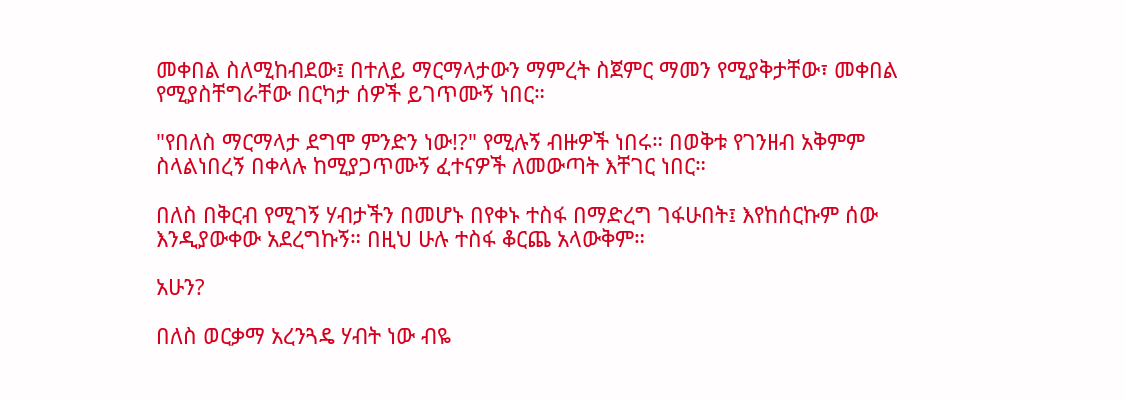መቀበል ስለሚከብደው፤ በተለይ ማርማላታውን ማምረት ስጀምር ማመን የሚያቅታቸው፣ መቀበል የሚያስቸግራቸው በርካታ ሰዎች ይገጥሙኝ ነበር።

"የበለስ ማርማላታ ደግሞ ምንድን ነው!?" የሚሉኝ ብዙዎች ነበሩ። በወቅቱ የገንዘብ አቅምም ስላልነበረኝ በቀላሉ ከሚያጋጥሙኝ ፈተናዎች ለመውጣት እቸገር ነበር።

በለስ በቅርብ የሚገኝ ሃብታችን በመሆኑ በየቀኑ ተስፋ በማድረግ ገፋሁበት፤ እየከሰርኩም ሰው እንዲያውቀው አደረግኩኝ። በዚህ ሁሉ ተስፋ ቆርጨ አላውቅም።

አሁን?

በለስ ወርቃማ አረንጓዴ ሃብት ነው ብዬ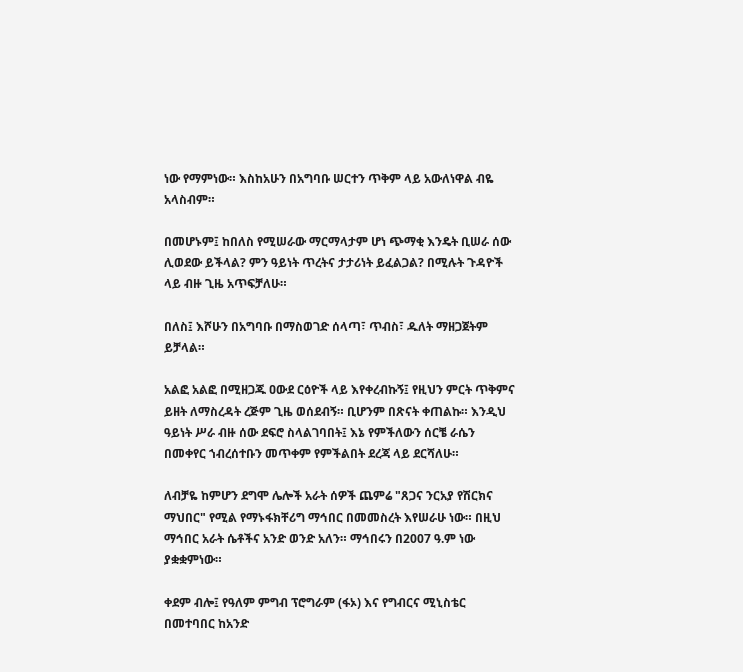ነው የማምነው። እስከአሁን በአግባቡ ሠርተን ጥቅም ላይ አውለነዋል ብዬ አላስብም።

በመሆኑም፤ ከበለስ የሚሠራው ማርማላታም ሆነ ጭማቂ እንዴት ቢሠራ ሰው ሊወደው ይችላል? ምን ዓይነት ጥረትና ታታሪነት ይፈልጋል? በሚሉት ጉዳዮች ላይ ብዙ ጊዜ አጥፍቻለሁ።

በለስ፤ እሾሁን በአግባቡ በማስወገድ ሰላጣ፣ ጥብስ፣ ዱለት ማዘጋጀትም ይቻላል።

አልፎ አልፎ በሚዘጋጁ ዐውደ ርዕዮች ላይ እየቀረብኩኝ፤ የዚህን ምርት ጥቅምና ይዘት ለማስረዳት ረጅም ጊዜ ወሰደብኝ። ቢሆንም በጽናት ቀጠልኩ። እንዲህ ዓይነት ሥራ ብዙ ሰው ደፍሮ ስላልገባበት፤ እኔ የምችለውን ሰርቼ ራሴን በመቀየር ኀብረሰተቡን መጥቀም የምችልበት ደረጃ ላይ ደርሻለሁ።

ለብቻዬ ከምሆን ደግሞ ሌሎች አራት ሰዎች ጨምሬ "ጸጋና ንርአያ የሽርክና ማህበር" የሚል የማኑፋክቸሪግ ማኅበር በመመስረት እየሠራሁ ነው። በዚህ ማኅበር አራት ሴቶችና አንድ ወንድ አለን። ማኅበሩን በ2007 ዓ.ም ነው ያቋቋምነው።

ቀደም ብሎ፤ የዓለም ምግብ ፕሮግራም (ፋኦ) እና የግብርና ሚኒስቴር በመተባበር ከአንድ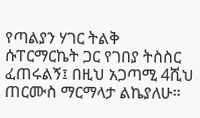የጣልያን ሃገር ትልቅ ሱፐርማርኬት ጋር የገበያ ትስስር ፈጠሩልኝ፤ በዚህ አጋጣሚ 4ሺህ ጠርሙስ ማርማላታ ልኬያለሁ።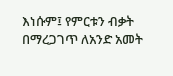እነሱም፤ የምርቱን ብቃት በማረጋገጥ ለአንድ አመት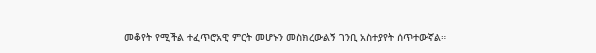መቆየት የሚችል ተፈጥሮአዊ ምርት መሆኑን መስክረውልኝ ገንቢ አስተያየት ሰጥተውኛል።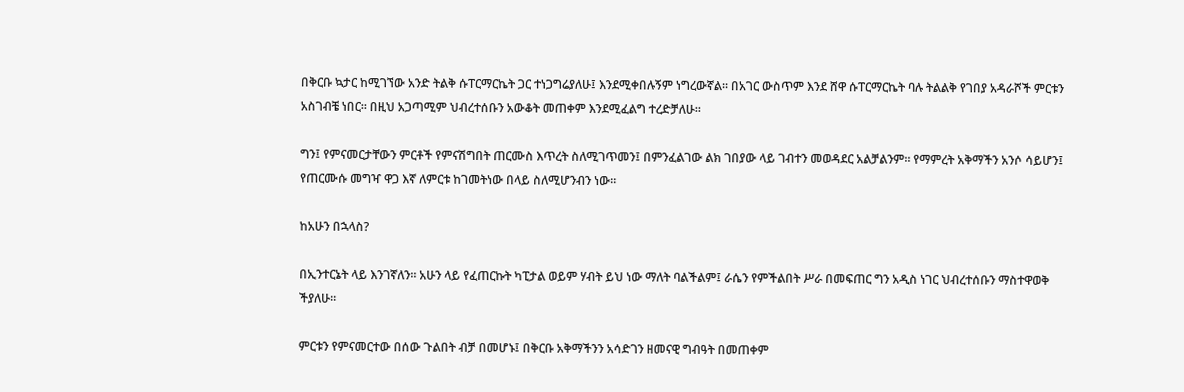በቅርቡ ኳታር ከሚገኘው አንድ ትልቅ ሱፐርማርኬት ጋር ተነጋግሬያለሁ፤ እንደሚቀበሉኝም ነግረውኛል። በአገር ውስጥም እንደ ሸዋ ሱፐርማርኬት ባሉ ትልልቅ የገበያ አዳራሾች ምርቱን አስገብቼ ነበር። በዚህ አጋጣሚም ህብረተሰቡን አውቆት መጠቀም እንደሚፈልግ ተረድቻለሁ።

ግን፤ የምናመርታቸውን ምርቶች የምናሽግበት ጠርሙስ እጥረት ስለሚገጥመን፤ በምንፈልገው ልክ ገበያው ላይ ገብተን መወዳደር አልቻልንም። የማምረት አቅማችን አንሶ ሳይሆን፤ የጠርሙሱ መግዣ ዋጋ እኛ ለምርቱ ከገመትነው በላይ ስለሚሆንብን ነው።

ከአሁን በኋላስ?

በኢንተርኔት ላይ እንገኛለን። አሁን ላይ የፈጠርኩት ካፒታል ወይም ሃብት ይህ ነው ማለት ባልችልም፤ ራሴን የምችልበት ሥራ በመፍጠር ግን አዲስ ነገር ህብረተሰቡን ማስተዋወቅ ችያለሁ።

ምርቱን የምናመርተው በሰው ጉልበት ብቻ በመሆኑ፤ በቅርቡ አቅማችንን አሳድገን ዘመናዊ ግብዓት በመጠቀም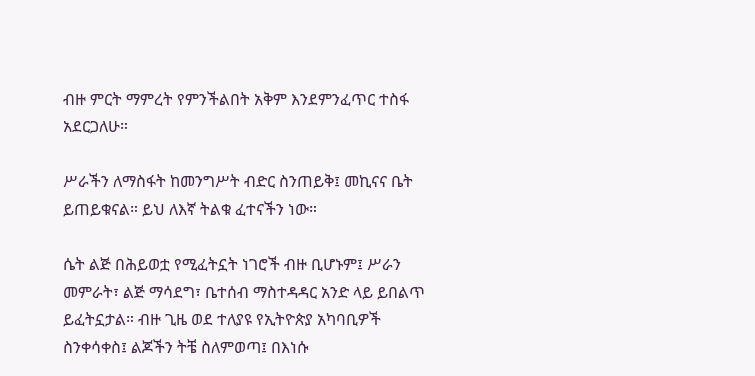ብዙ ምርት ማምረት የምንችልበት አቅም እንደምንፈጥር ተስፋ አደርጋለሁ።

ሥራችን ለማስፋት ከመንግሥት ብድር ስንጠይቅ፤ መኪናና ቤት ይጠይቁናል። ይህ ለእኛ ትልቁ ፈተናችን ነው።

ሴት ልጅ በሕይወቷ የሚፈትኗት ነገሮች ብዙ ቢሆኑም፤ ሥራን መምራት፣ ልጅ ማሳደግ፣ ቤተሰብ ማስተዳዳር አንድ ላይ ይበልጥ ይፈትኗታል። ብዙ ጊዜ ወደ ተለያዩ የኢትዮጵያ አካባቢዎች ስንቀሳቀስ፤ ልጆችን ትቼ ስለምወጣ፤ በእነሱ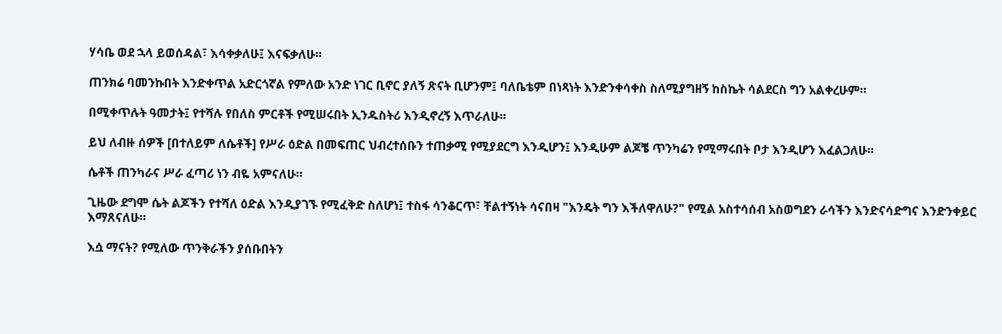ሃሳቤ ወደ ኋላ ይወሰዳል፣ እሳቀቃለሁ፤ እናፍቃለሁ።

ጠንክሬ ባመንኩበት እንድቀጥል አድርጎኛል የምለው አንድ ነገር ቢኖር ያለኝ ጽናት ቢሆንም፤ ባለቤቴም በነጻነት እንድንቀሳቀስ ስለሚያግዘኝ ከስኬት ሳልደርስ ግን አልቀረሁም።

በሚቀጥሉት ዓመታት፤ የተሻሉ የበለስ ምርቶች የሚሠሩበት ኢንዱስትሪ እንዲኖረኝ እጥራለሁ።

ይህ ለብዙ ሰዎች [በተለይም ለሴቶች] የሥራ ዕድል በመፍጠር ህብረተሰቡን ተጠቃሚ የሚያደርግ እንዲሆን፤ እንዲሁም ልጆቼ ጥንካሬን የሚማሩበት ቦታ እንዲሆን እፈልጋለሁ።

ሴቶች ጠንካራና ሥራ ፈጣሪ ነን ብዬ አምናለሁ።

ጊዜው ደግሞ ሴት ልጆችን የተሻለ ዕድል እንዲያገኙ የሚፈቅድ ስለሆነ፤ ተስፋ ሳንቆርጥ፣ ቸልተኝነት ሳናበዛ "እንዴት ግን እችለዋለሁ?" የሚል አስተሳሰብ አስወግደን ራሳችን እንድናሳድግና እንድንቀይር እማጸናለሁ።

እሷ ማናት? የሚለው ጥንቅራችን ያሰቡበትን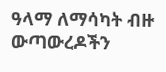ዓላማ ለማሳካት ብዙ ውጣውረዶችን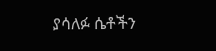ያሳለፉ ሴቶችን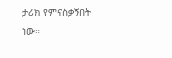ታሪክ የምናስቃኝበት ነው።